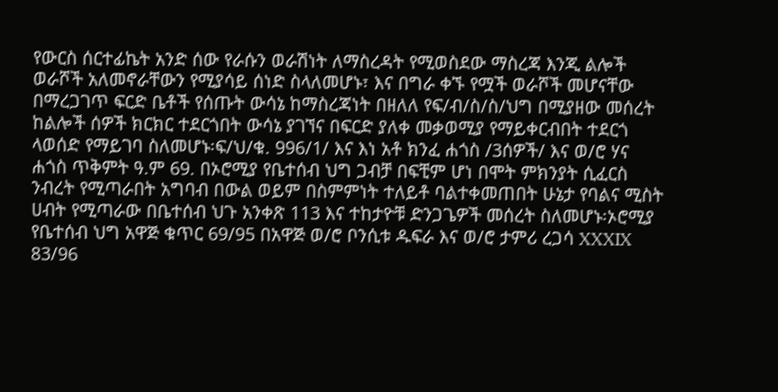የውርስ ሰርተፊኬት አንድ ሰው የራሱን ወራሽነት ለማስረዳት የሚወስደው ማስረጃ እንጂ ልሎች ወራሾች አለመኖራቸውን የሚያሳይ ሰነድ ስላለመሆኑ፣ እና በግራ ቀኙ የሟች ወራሾች መሆናቸው በማረጋገጥ ፍርድ ቤቶች የሰጡት ውሳኔ ከማስረጃነት በዘለለ የፍ/ብ/ስ/ስ/ህግ በሚያዘው መሰረት ከልሎች ሰዎች ክርክር ተደርጎበት ውሳኔ ያገኘና በፍርድ ያለቀ መቃወሚያ የማይቀርብበት ተደርጎ ላወሰድ የማይገባ ስለመሆኑ፡ፍ/ህ/ቁ. 996/1/ እና እነ አቶ ክንፈ ሐጎስ /3ሰዎች/ እና ወ/ሮ ሃና ሐጎስ ጥቅምት ዓ.ም 69. በኦሮሚያ የቤተሰብ ህግ ጋብቻ በፍቺም ሆነ በሞት ምክንያት ሲፈርስ ንብረት የሚጣራበት አግባብ በውል ወይም በስምምነት ተለይቶ ባልተቀመጠበት ሁኔታ የባልና ሚስት ሀብት የሚጣራው በቤተሰብ ህጉ አንቀጽ 113 እና ተከታዮቹ ድንጋጌዎች መሰረት ስለመሆኑ፡ኦሮሚያ የቤተሰብ ህግ አዋጅ ቁጥር 69/95 በአዋጅ ወ/ሮ ቦንሲቱ ዱፍራ እና ወ/ሮ ታምሪ ረጋሳ XXXIX 83/96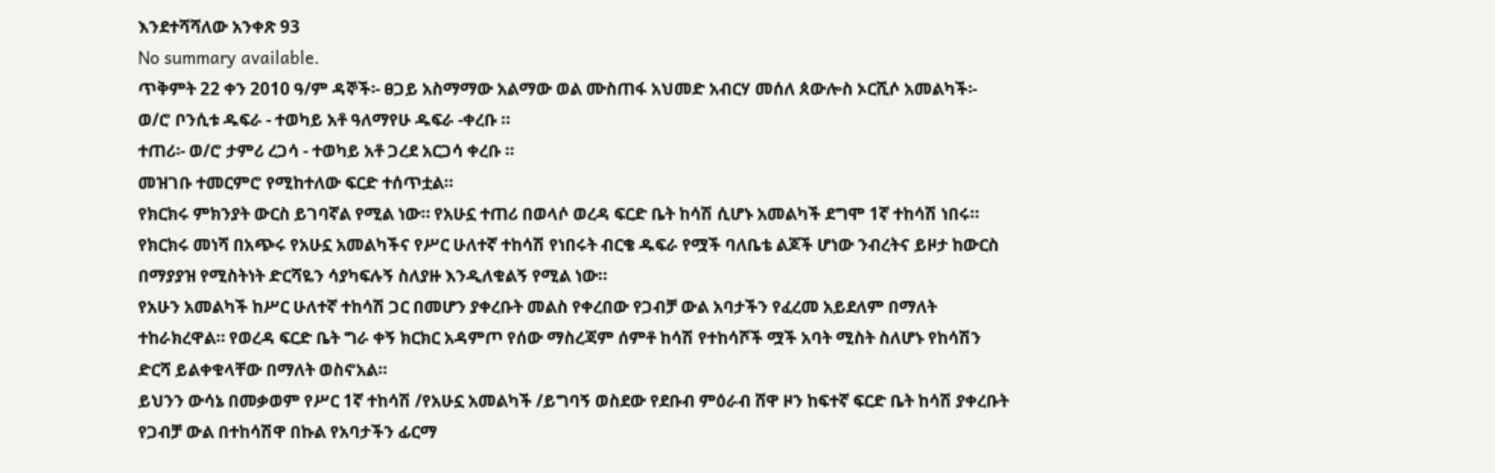እንደተሻሻለው አንቀጽ 93
No summary available.
ጥቅምት 22 ቀን 2010 ዓ/ም ዳኞች፡- ፀጋይ አስማማው አልማው ወል ሙስጠፋ አህመድ አብርሃ መሰለ ጰውሎስ ኦርሺሶ አመልካች፡- ወ/ሮ ቦንሲቱ ዱፍራ - ተወካይ አቶ ዓለማየሁ ዱፍራ -ቀረቡ ።
ተጠሪ፡- ወ/ሮ ታምሪ ረጋሳ - ተወካይ አቶ ጋረደ አርጋሳ ቀረቡ ።
መዝገቡ ተመርምሮ የሚከተለው ፍርድ ተሰጥቷል።
የክርክሩ ምክንያት ውርስ ይገባኛል የሚል ነው። የአሁኗ ተጠሪ በወላሶ ወረዳ ፍርድ ቤት ከሳሽ ሲሆኑ አመልካች ደግሞ 1ኛ ተከሳሽ ነበሩ። የክርክሩ መነሻ በአጭሩ የአሁኗ አመልካችና የሥር ሁለተኛ ተከሳሽ የነበሩት ብርቄ ዱፍራ የሟች ባለቤቴ ልጆች ሆነው ንብረትና ይዞታ ከውርስ በማያያዝ የሚስትነት ድርሻዬን ሳያካፍሉኝ ስለያዙ እንዲለቁልኝ የሚል ነው።
የአሁን አመልካች ከሥር ሁለተኛ ተከሳሽ ጋር በመሆን ያቀረቡት መልስ የቀረበው የጋብቻ ውል አባታችን የፈረመ አይደለም በማለት ተከራክረዋል። የወረዳ ፍርድ ቤት ግራ ቀኝ ክርክር አዳምጦ የሰው ማስረጃም ሰምቶ ከሳሽ የተከሳሾች ሟች አባት ሚስት ስለሆኑ የከሳሽን ድርሻ ይልቀቁላቸው በማለት ወስኖአል።
ይህንን ውሳኔ በመቃወም የሥር 1ኛ ተከሳሽ /የአሁኗ አመልካች /ይግባኝ ወስደው የደቡብ ምዕራብ ሸዋ ዞን ከፍተኛ ፍርድ ቤት ከሳሽ ያቀረቡት የጋብቻ ውል በተከሳሽዋ በኩል የአባታችን ፊርማ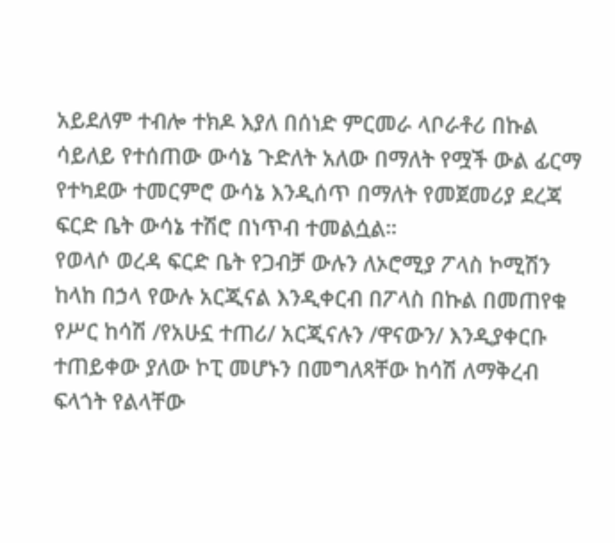አይደለም ተብሎ ተክዶ እያለ በሰነድ ምርመራ ላቦራቶሪ በኩል ሳይለይ የተሰጠው ውሳኔ ጉድለት አለው በማለት የሟች ውል ፊርማ የተካደው ተመርምሮ ውሳኔ እንዲሰጥ በማለት የመጀመሪያ ደረጃ ፍርድ ቤት ውሳኔ ተሽሮ በነጥብ ተመልሷል።
የወላሶ ወረዳ ፍርድ ቤት የጋብቻ ውሉን ለኦሮሚያ ፖላስ ኮሚሽን ከላከ በኃላ የውሉ አርጂናል እንዲቀርብ በፖላስ በኩል በመጠየቁ የሥር ከሳሽ /የአሁኗ ተጠሪ/ አርጂናሉን /ዋናውን/ እንዲያቀርቡ ተጠይቀው ያለው ኮፒ መሆኑን በመግለጻቸው ከሳሽ ለማቅረብ ፍላጎት የልላቸው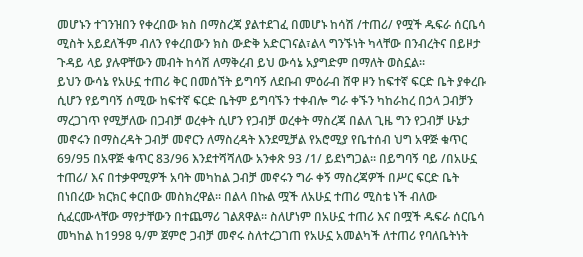መሆኑን ተገንዝበን የቀረበው ክስ በማስረጃ ያልተደገፈ በመሆኑ ከሳሽ /ተጠሪ/ የሟች ዱፍራ ሰርቤሳ ሚስት አይደለችም ብለን የቀረበውን ክስ ውድቅ አድርገናል፣ልላ ግንኙነት ካላቸው በንብረትና በይዞታ ጉዳይ ላይ ያሉዋቸውን መብት ከሳሽ ለማቅረብ ይህ ውሳኔ አያግድም በማለት ወስኗል።
ይህን ውሳኔ የአሁኗ ተጠሪ ቅር በመሰኘት ይግባኝ ለደቡብ ምዕራብ ሸዋ ዞን ከፍተኛ ፍርድ ቤት ያቀረቡ ሲሆን የይግባኝ ሰሚው ከፍተኛ ፍርድ ቤትም ይግባኙን ተቀብሎ ግራ ቀኙን ካከራከረ በኃላ ጋብቻን ማረጋገጥ የሚቻለው በጋብቻ ወረቀት ሲሆን የጋብቻ ወረቀት ማስረጃ በልለ ጊዜ ግን የጋብቻ ሁኔታ መኖሩን በማስረዳት ጋብቻ መኖርን ለማስረዳት እንደሚቻል የአሮሚያ የቤተሰብ ህግ አዋጅ ቁጥር 69/95 በአዋጅ ቁጥር 83/96 እንደተሻሻለው አንቀጽ 93 /1/ ይደነግጋል። በይግባኝ ባይ /በአሁኗ ተጠሪ/ እና በተቃዋሚዎች አባት መካከል ጋብቻ መኖሩን ግራ ቀኝ ማስረጃዎች በሥር ፍርድ ቤት በነበረው ክርክር ቀርበው መስክረዋል። በልላ በኩል ሟች ለአሁኗ ተጠሪ ሚስቴ ነች ብለው ሲፈርሙላቸው ማየታቸውን በተጨማሪ ገልጸዋል። ስለሆነም በአሁኗ ተጠሪ እና በሟች ዱፍራ ሰርቤሳ መካከል ከ1998 ዓ/ም ጀምሮ ጋብቻ መኖሩ ስለተረጋገጠ የአሁኗ አመልካች ለተጠሪ የባለቤትነት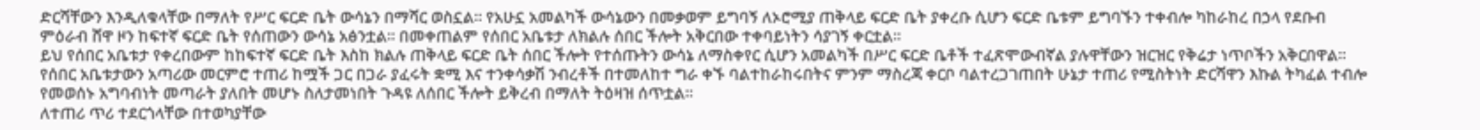ድርሻቸውን እንዲለቁላቸው በማለት የሥር ፍርድ ቤት ውሳኔን በማሻር ወስኗል። የአሁኗ አመልካች ውሳኔውን በመቃወም ይግባኝ ለኦሮሚያ ጠቅላይ ፍርድ ቤት ያቀረቡ ሲሆን ፍርድ ቤቱም ይግባኙን ተቀብሎ ካከራከረ በኃላ የደቡብ ምዕራብ ሸዋ ዞን ከፍተኛ ፍርድ ቤት የሰጠውን ውሳኔ አፅንቷል። በመቀጠልም የሰበር አቤቱታ ለክልሉ ሰበር ችሎት አቅርበው ተቀባይነትን ሳያገኝ ቀርቷል።
ይህ የሰበር አቤቱታ የቀረበውም ከከፍተኛ ፍርድ ቤት እስከ ክልሉ ጠቅላይ ፍርድ ቤት ሰበር ችሎት የተሰጡትን ውሳኔ ለማስቀየር ሲሆን አመልካች በሥር ፍርድ ቤቶች ተፈጽሞውብኛል ያሉዋቸውን ዝርዝር የቅሬታ ነጥቦችን አቅርበዋል።
የሰበር አቤቱታውን አጣሪው መርምሮ ተጠሪ ከሟች ጋር በጋራ ያፈሩት ቋሚ እና ተንቀሳቃሽ ንብረቶች በተመለከተ ግራ ቀኙ ባልተከራከሩበትና ምንም ማስረጃ ቀርቦ ባልተረጋገጠበት ሁኔታ ተጠሪ የሚስትነት ድርሻዋን እኩል ትካፈል ተብሎ የመወሰኑ አግባብነት መጣራት ያለበት መሆኑ ስለታመነበት ጉዳዩ ለሰበር ችሎት ይቅረብ በማለት ትዕዛዝ ሰጥቷል።
ለተጠሪ ጥሪ ተደርጎላቸው በተወካያቸው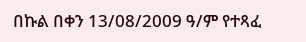በኩል በቀን 13/08/2009 ዓ/ም የተጻፈ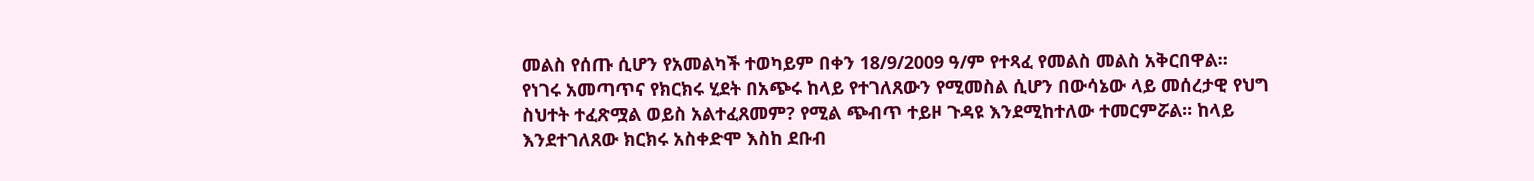መልስ የሰጡ ሲሆን የአመልካች ተወካይም በቀን 18/9/2009 ዓ/ም የተጻፈ የመልስ መልስ አቅርበዋል።
የነገሩ አመጣጥና የክርክሩ ሂደት በአጭሩ ከላይ የተገለጸውን የሚመስል ሲሆን በውሳኔው ላይ መሰረታዊ የህግ ስህተት ተፈጽሟል ወይስ አልተፈጸመም? የሚል ጭብጥ ተይዞ ጉዳዩ እንደሚከተለው ተመርምሯል። ከላይ እንደተገለጸው ክርክሩ አስቀድሞ እስከ ደቡብ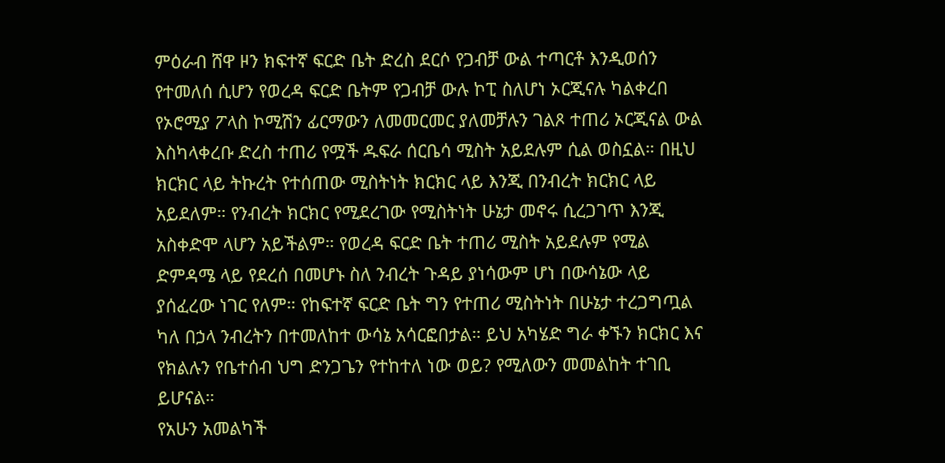ምዕራብ ሸዋ ዞን ክፍተኛ ፍርድ ቤት ድረስ ደርሶ የጋብቻ ውል ተጣርቶ እንዲወሰን የተመለሰ ሲሆን የወረዳ ፍርድ ቤትም የጋብቻ ውሉ ኮፒ ስለሆነ ኦርጂናሉ ካልቀረበ የኦሮሚያ ፖላስ ኮሚሽን ፊርማውን ለመመርመር ያለመቻሉን ገልጾ ተጠሪ ኦርጂናል ውል እስካላቀረቡ ድረስ ተጠሪ የሟች ዱፍራ ሰርቤሳ ሚስት አይደሉም ሲል ወስኗል። በዚህ ክርክር ላይ ትኩረት የተሰጠው ሚስትነት ክርክር ላይ እንጂ በንብረት ክርክር ላይ አይደለም። የንብረት ክርክር የሚደረገው የሚስትነት ሁኔታ መኖሩ ሲረጋገጥ እንጂ አስቀድሞ ላሆን አይችልም። የወረዳ ፍርድ ቤት ተጠሪ ሚስት አይደሉም የሚል ድምዳሜ ላይ የደረሰ በመሆኑ ስለ ንብረት ጉዳይ ያነሳውም ሆነ በውሳኔው ላይ ያሰፈረው ነገር የለም። የከፍተኛ ፍርድ ቤት ግን የተጠሪ ሚስትነት በሁኔታ ተረጋግጧል ካለ በኃላ ንብረትን በተመለከተ ውሳኔ አሳርፎበታል። ይህ አካሄድ ግራ ቀኙን ክርክር እና የክልሉን የቤተሰብ ህግ ድንጋጌን የተከተለ ነው ወይ? የሚለውን መመልከት ተገቢ ይሆናል።
የአሁን አመልካች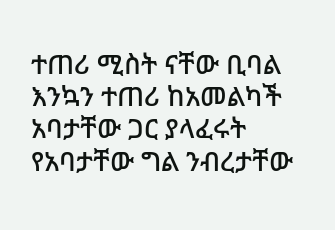ተጠሪ ሚስት ናቸው ቢባል እንኳን ተጠሪ ከአመልካች አባታቸው ጋር ያላፈሩት የአባታቸው ግል ንብረታቸው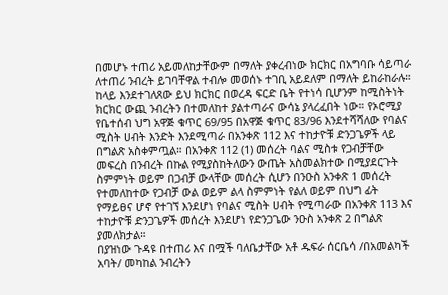በመሆኑ ተጠሪ አይመለከታቸውም በማለት ያቀረብነው ክርክር በአግባቡ ሳይጣራ ለተጠሪ ንብረት ይገባቸዋል ተብሎ መወሰኑ ተገቢ አይደለም በማለት ይከራከራሉ። ከላይ እንደተገለጸው ይህ ክርክር በወረዳ ፍርድ ቤት የተነሳ ቢሆንም ከሚስትነት ክርክር ውጪ ንብረትን በተመለከተ ያልተጣራና ውሳኔ ያላረፈበት ነው። የኦሮሚያ የቤተሰብ ህግ አዋጅ ቁጥር 69/95 በአዋጅ ቁጥር 83/96 እንደተሻሻለው የባልና ሚስት ሀብት እንድት እንደሚጣራ በአንቀጽ 112 እና ተከታዮቹ ድንጋጌዎች ላይ በግልጽ አስቀምጧል። በአንቀጽ 112 (1) መሰረት ባልና ሚስቱ የጋብቻቸው መፍረስ በንብረት በኩል የሚያስከትለውን ውጤት አስመልክተው በሚያደርጉት ስምምነት ወይም በጋብቻ ውላቸው መሰረት ሲሆን በንዑስ አንቀጽ 1 መሰረት የተመለከተው የጋብቻ ውል ወይም ልላ ስምምነት የልለ ወይም በህግ ፊት የማይፀና ሆኖ የተገኘ እንደሆነ የባልና ሚስት ሀብት የሚጣራው በአንቀጽ 113 እና ተከታዮቹ ድንጋጌዎች መሰረት እንደሆነ የድንጋጌው ንዑስ አንቀጽ 2 በግልጽ ያመለክታል።
በያዝነው ጉዳዩ በተጠሪ እና በሟች ባለቤታቸው አቶ ዱፍራ ሰርቤሳ /በአመልካች አባት/ መካከል ንብረትን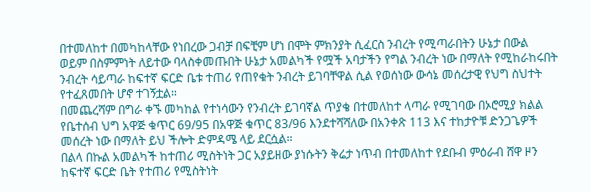በተመለከተ በመካከላቸው የነበረው ጋብቻ በፍቺም ሆነ በሞት ምክንያት ሲፈርስ ንብረት የሚጣራበትን ሁኔታ በውል ወይም በስምምነት ለይተው ባላስቀመጡበት ሁኔታ አመልካች የሟች አባታችን የግል ንብረት ነው በማለት የሚከራከሩበት ንብረት ሳይጣራ ከፍተኛ ፍርድ ቤቱ ተጠሪ የጠየቁት ንብረት ይገባቸዋል ሲል የወሰነው ውሳኔ መሰረታዊ የህግ ስህተት የተፈጸመበት ሆኖ ተገኝቷል።
በመጨረሻም በግራ ቀኙ መካከል የተነሳውን የንብረት ይገባኛል ጥያቄ በተመለከተ ላጣራ የሚገባው በኦሮሚያ ክልል የቤተሰብ ህግ አዋጅ ቁጥር 69/95 በአዋጅ ቁጥር 83/96 እንደተሻሻለው በአንቀጽ 113 እና ተከታዮቹ ድንጋጌዎች መሰረት ነው በማለት ይህ ችሎት ድምዳሜ ላይ ደርሷል።
በልላ በኩል አመልካች ከተጠሪ ሚስትነት ጋር አያይዘው ያነሱትን ቅሬታ ነጥብ በተመለከተ የደቡብ ምዕራብ ሸዋ ዞን ከፍተኛ ፍርድ ቤት የተጠሪ የሚስትነት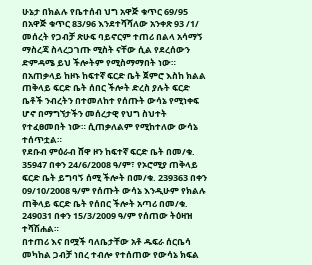ሁኔታ በክልሉ የቤተሰብ ህግ አዋጅ ቁጥር 69/95 በአዋጅ ቁጥር 83/96 እንደተሻሻለው አንቀጽ 93 /1/ መሰረት የጋብቻ ጽሁፍ ባይኖርም ተጠሪ በልላ አሳማኝ ማስረጃ ስላረጋገጡ ሚስት ናቸው ሲል የደረሰውን ድምዳሜ ይህ ችሎትም የሚስማማበት ነው።
በአጠቃላይ ከዞኑ ከፍተኛ ፍርድ ቤት ጀምሮ እስከ ክልል ጠቅላይ ፍርድ ቤት ሰበር ችሎት ድረስ ያሉት ፍርድ ቤቶች ንብረትን በተመለከተ የሰጡት ውሳኔ የሚነቀፍ ሆኖ በማግኘታችን መሰረታዊ የህግ ስህተት የተፈፀመበት ነው። ሲጠቃለልም የሚከተለው ውሳኔ ተሰጥቷል።
የደቡብ ምዕራብ ሸዋ ዞን ከፍተኛ ፍርድ ቤት በመ/ቁ. 35947 በቀን 24/6/2008 ዓ/ም፣ የኦሮሚያ ጠቅላይ ፍርድ ቤት ይግባኝ ሰሚ ችሎት በመ/ቁ. 239363 በቀን 09/10/2008 ዓ/ም የሰጡት ውሳኔ እንዲሁም የክልሉ ጠቅላይ ፍርድ ቤት የሰበር ችሎት አጣሪ በመ/ቁ. 249031 በቀን 15/3/2009 ዓ/ም የሰጠው ትዕዛዝ ተሻሽሐል።
በተጠሪ እና በሟች ባለቤታቸው አቶ ዱፍራ ሰርቤሳ መካከል ጋብቻ ነበረ ተብሎ የተሰጠው የውሳኔ ክፍል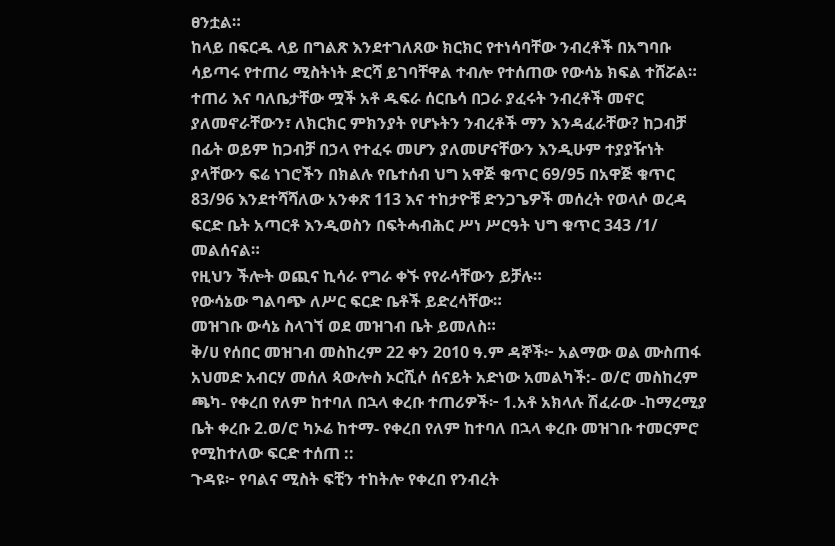ፀንቷል።
ከላይ በፍርዱ ላይ በግልጽ እንደተገለጸው ክርክር የተነሳባቸው ንብረቶች በአግባቡ ሳይጣሩ የተጠሪ ሚስትነት ድርሻ ይገባቸዋል ተብሎ የተሰጠው የውሳኔ ክፍል ተሸሯል።
ተጠሪ እና ባለቤታቸው ሟች አቶ ዱፍራ ሰርቤሳ በጋራ ያፈሩት ንብረቶች መኖር ያለመኖራቸውን፣ ለክርክር ምክንያት የሆኑትን ንብረቶች ማን እንዳፈራቸው? ከጋብቻ በፊት ወይም ከጋብቻ በኃላ የተፈሩ መሆን ያለመሆናቸውን እንዲሁም ተያያዥነት ያላቸውን ፍሬ ነገሮችን በክልሉ የቤተሰብ ህግ አዋጅ ቁጥር 69/95 በአዋጅ ቁጥር 83/96 እንደተሻሻለው አንቀጽ 113 እና ተከታዮቹ ድንጋጌዎች መሰረት የወላሶ ወረዳ ፍርድ ቤት አጣርቶ እንዲወስን በፍትሓብሕር ሥነ ሥርዓት ህግ ቁጥር 343 /1/ መልሰናል።
የዚህን ችሎት ወጪና ኪሳራ የግራ ቀኙ የየራሳቸውን ይቻሉ።
የውሳኔው ግልባጭ ለሥር ፍርድ ቤቶች ይድረሳቸው።
መዝገቡ ውሳኔ ስላገኘ ወደ መዝገብ ቤት ይመለስ።
ቅ/ሀ የሰበር መዝገብ መስከረም 22 ቀን 2ዐ10 ዓ.ም ዳኞች፦ አልማው ወል ሙስጠፋ አህመድ አብርሃ መሰለ ጳውሎስ ኦርሺሶ ሰናይት አድነው አመልካች:- ወ/ሮ መስከረም ጫካ- የቀረበ የለም ከተባለ በኋላ ቀረቡ ተጠሪዎች፦ 1.አቶ አክላሉ ሽፈራው -ከማረሚያ ቤት ቀረቡ 2.ወ/ሮ ካኦሬ ከተማ- የቀረበ የለም ከተባለ በኋላ ቀረቡ መዝገቡ ተመርምሮ የሚከተለው ፍርድ ተሰጠ ::
ጉዳዩ፦ የባልና ሚስት ፍቺን ተከትሎ የቀረበ የንብረት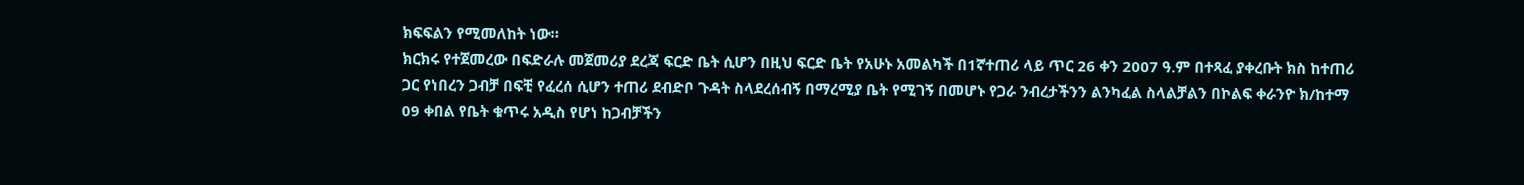ክፍፍልን የሚመለከት ነው።
ክርክሩ የተጀመረው በፍድራሉ መጀመሪያ ደረጃ ፍርድ ቤት ሲሆን በዚህ ፍርድ ቤት የአሁኑ አመልካች በ1ኛተጠሪ ላይ ጥር 26 ቀን 2007 ዓ.ም በተጻፈ ያቀረቡት ክስ ከተጠሪ ጋር የነበረን ጋብቻ በፍቺ የፈረሰ ሲሆን ተጠሪ ደብድቦ ጉዳት ስላደረሰብኝ በማረሚያ ቤት የሚገኝ በመሆኑ የጋራ ንብረታችንን ልንካፈል ስላልቻልን በኮልፍ ቀራንዮ ክ/ከተማ 09 ቀበል የቤት ቁጥሩ አዲስ የሆነ ከጋብቻችን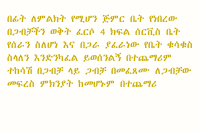በፊት ለምልክት የሚሆን ጅምር ቤት የነበረው በጋብቻችን ወቅት ፈርሶ 4 ክፍል ሰርቪስ ቤት የሰራን ስለሆነ እና በጋራ ያፈራነው የቤት ቁሳቁስ ስላለን እንድንካፈል ይወሰንልኝ በተጨማሪም ተከሳሽ በጋብቻ ላይ ጋብቻ በመፈጸሙ ለጋብቻው መፍረስ ምክንያት ከመሆኑም በተጨማሪ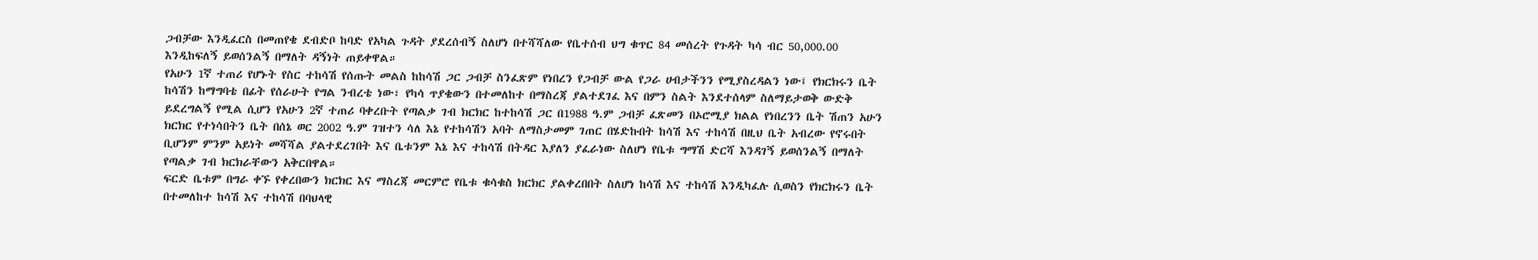ጋብቻው እንዲፈርስ በመጠየቄ ደብድቦ ከባድ የአካል ጉዳት ያደረሰብኝ ስለሆነ በተሻሻለው የቤተሰብ ህግ ቁጥር 84 መሰረት የጉዳት ካሳ ብር 50,000.00 እንዲከፍለኝ ይወሰንልኝ በማለት ዳኝነት ጠይቀዋል።
የአሁን 1ኛ ተጠሪ የሆኑት የስር ተከሳሽ የሰጡት መልስ ከከሳሽ ጋር ጋብቻ ስንፈጽም የነበረን የጋብቻ ውል የጋራ ሀብታችንን የሚያስረዳልን ነው፤ የክርክሩን ቤት ከሳሽን ከማግባቴ በፊት የሰራሁት የግል ንብረቴ ነው፣ የካሳ ጥያቄውን በተመለከተ በማስረጃ ያልተደገፈ እና በምን ስልት እንደተሰላም ስለማይታወቅ ውድቅ ይደረግልኝ የሚል ሲሆን የአሁን 2ኛ ተጠሪ ባቀረቡት የጣልቃ ገብ ክርክር ከተከሳሽ ጋር በ1988 ዓ.ም ጋብቻ ፈጽመን በኦሮሚያ ክልል የነበረንን ቤት ሽጠን አሁን ክርክር የተነሳበትን ቤት በሰኔ ወር 2002 ዓ.ም ገዝተን ሳለ እኔ የተከሳሽን አባት ለማስታመም ገጠር በሄድኩበት ከሳሽ እና ተከሳሽ በዚህ ቤት አብረው የኖሩበት ቢሆንም ምንም አይነት መሻሻል ያልተደረገበት እና ቤቱንም እኔ እና ተከሳሽ በትዳር እያለን ያፈራነው ስለሆነ የቤቱ ግማሽ ድርሻ እንዳገኝ ይወሰንልኝ በማለት የጣልቃ ገብ ክርክራቸውን አቅርበዋል።
ፍርድ ቤቱም በግራ ቀኙ የቀረበውን ክርክር እና ማስረጃ መርምሮ የቤቱ ቁሳቁስ ክርክር ያልቀረበበት ስለሆነ ከሳሽ እና ተከሳሽ እንዲካፈሉ ሲወስን የክርክሩን ቤት በተመለከተ ከሳሽ እና ተከሳሽ በባህላዊ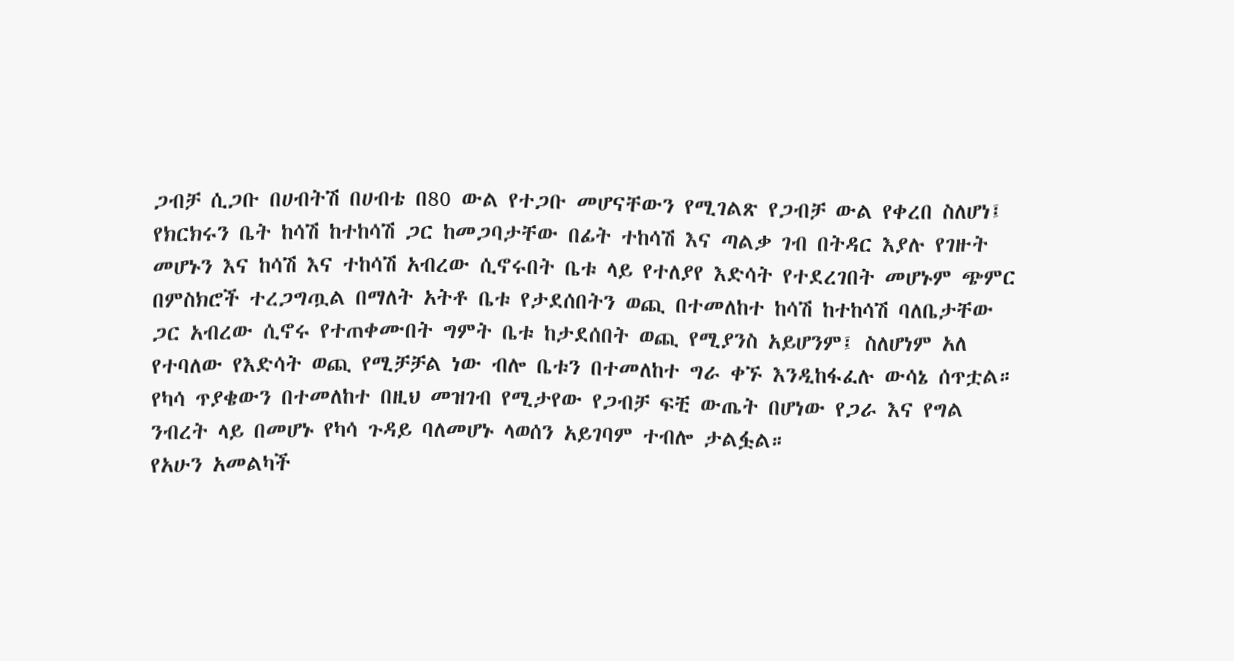ጋብቻ ሲጋቡ በሀብትሽ በሀብቴ በ80 ውል የተጋቡ መሆናቸውን የሚገልጽ የጋብቻ ውል የቀረበ ስለሆነ፤ የክርክሩን ቤት ከሳሽ ከተከሳሽ ጋር ከመጋባታቸው በፊት ተከሳሽ እና ጣልቃ ገብ በትዳር እያሉ የገዙት መሆኑን እና ከሳሽ እና ተከሳሽ አብረው ሲኖሩበት ቤቱ ላይ የተለያየ እድሳት የተደረገበት መሆኑም ጭምር በምስክሮች ተረጋግጧል በማለት አትቶ ቤቱ የታደሰበትን ወጪ በተመለከተ ከሳሽ ከተከሳሽ ባለቤታቸው ጋር አብረው ሲኖሩ የተጠቀሙበት ግምት ቤቱ ከታደሰበት ወጪ የሚያንስ አይሆንም፤ ስለሆነም አለ የተባለው የእድሳት ወጪ የሚቻቻል ነው ብሎ ቤቱን በተመለከተ ግራ ቀኙ እንዲከፋፈሉ ውሳኔ ሰጥቷል። የካሳ ጥያቄውን በተመለከተ በዚህ መዝገብ የሚታየው የጋብቻ ፍቺ ውጤት በሆነው የጋራ እና የግል ንብረት ላይ በመሆኑ የካሳ ጉዳይ ባለመሆኑ ላወሰን አይገባም ተብሎ ታልፏል።
የአሁን አመልካች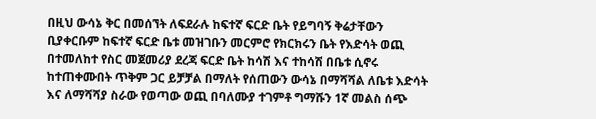በዚህ ውሳኔ ቅር በመሰኘት ለፍደራሉ ከፍተኛ ፍርድ ቤት የይግባኝ ቅሬታቸውን ቢያቀርቡም ከፍተኛ ፍርድ ቤቱ መዝገቡን መርምሮ የክርክሩን ቤት የእድሳት ወጪ በተመለከተ የስር መጀመሪያ ደረጃ ፍርድ ቤት ከሳሽ እና ተከሳሽ በቤቱ ሲኖሩ ከተጠቀሙበት ጥቅም ጋር ይቻቻል በማለት የሰጠውን ውሳኔ በማሻሻል ለቤቱ እድሳት እና ለማሻሻያ ስራው የወጣው ወጪ በባለሙያ ተገምቶ ግማሹን 1ኛ መልስ ሰጭ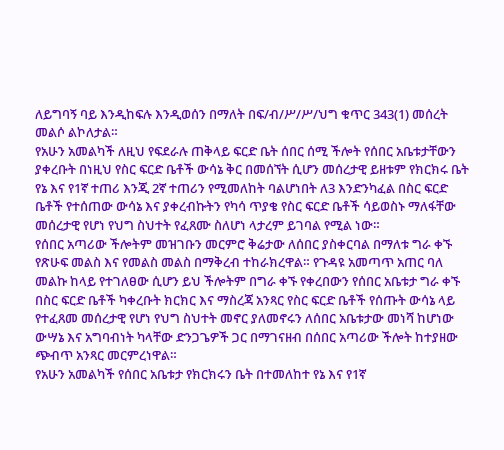ለይግባኝ ባይ እንዲከፍሉ እንዲወሰን በማለት በፍ/ብ/ሥ/ሥ/ህግ ቁጥር 343(1) መሰረት መልሶ ልኮለታል።
የአሁን አመልካች ለዚህ የፍደራሉ ጠቅላይ ፍርድ ቤት ሰበር ሰሚ ችሎት የሰበር አቤቱታቸውን ያቀረቡት በነዚህ የስር ፍርድ ቤቶች ውሳኔ ቅር በመሰኘት ሲሆን መሰረታዊ ይዘቱም የክርክሩ ቤት የኔ እና የ1ኛ ተጠሪ እንጂ 2ኛ ተጠሪን የሚመለከት ባልሆነበት ለ3 እንድንካፈል በስር ፍርድ ቤቶች የተሰጠው ውሳኔ እና ያቀረብኩትን የካሳ ጥያቄ የስር ፍርድ ቤቶች ሳይወስኑ ማለፋቸው መሰረታዊ የሆነ የህግ ስህተት የፈጸሙ ስለሆነ ላታረም ይገባል የሚል ነው።
የሰበር አጣሪው ችሎትም መዝገቡን መርምሮ ቅሬታው ለሰበር ያስቀርባል በማለቱ ግራ ቀኙ የጽሁፍ መልስ እና የመልስ መልስ በማቅረብ ተከራክረዋል። የጉዳዩ አመጣጥ አጠር ባለ መልኩ ከላይ የተገለፀው ሲሆን ይህ ችሎትም በግራ ቀኙ የቀረበውን የሰበር አቤቱታ ግራ ቀኙ በስር ፍርድ ቤቶች ካቀረቡት ክርክር እና ማስረጃ አንጻር የስር ፍርድ ቤቶች የሰጡት ውሳኔ ላይ የተፈጸመ መሰረታዊ የሆነ የህግ ስህተት መኖር ያለመኖሩን ለሰበር አቤቱታው መነሻ ከሆነው ውሣኔ እና አግባብነት ካላቸው ድንጋጌዎች ጋር በማገናዘብ በሰበር አጣሪው ችሎት ከተያዘው ጭብጥ አንጻር መርምረነዋል።
የአሁን አመልካች የሰበር አቤቱታ የክርክሩን ቤት በተመለከተ የኔ እና የ1ኛ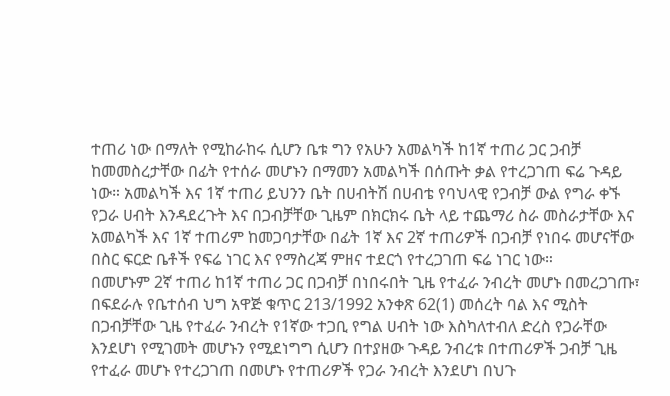ተጠሪ ነው በማለት የሚከራከሩ ሲሆን ቤቱ ግን የአሁን አመልካች ከ1ኛ ተጠሪ ጋር ጋብቻ ከመመስረታቸው በፊት የተሰራ መሆኑን በማመን አመልካች በሰጡት ቃል የተረጋገጠ ፍሬ ጉዳይ ነው። አመልካች እና 1ኛ ተጠሪ ይህንን ቤት በሀብትሽ በሀብቴ የባህላዊ የጋብቻ ውል የግራ ቀኙ የጋራ ሀብት እንዳደረጉት እና በጋብቻቸው ጊዜም በክርክሩ ቤት ላይ ተጨማሪ ስራ መስራታቸው እና አመልካች እና 1ኛ ተጠሪም ከመጋባታቸው በፊት 1ኛ እና 2ኛ ተጠሪዎች በጋብቻ የነበሩ መሆናቸው በስር ፍርድ ቤቶች የፍሬ ነገር እና የማስረጃ ምዘና ተደርጎ የተረጋገጠ ፍሬ ነገር ነው።
በመሆኑም 2ኛ ተጠሪ ከ1ኛ ተጠሪ ጋር በጋብቻ በነበሩበት ጊዜ የተፈራ ንብረት መሆኑ በመረጋገጡ፣ በፍደራሉ የቤተሰብ ህግ አዋጅ ቁጥር 213/1992 አንቀጽ 62(1) መሰረት ባል እና ሚስት በጋብቻቸው ጊዜ የተፈራ ንብረት የ1ኛው ተጋቢ የግል ሀብት ነው እስካለተብለ ድረስ የጋራቸው እንደሆነ የሚገመት መሆኑን የሚደነግግ ሲሆን በተያዘው ጉዳይ ንብረቱ በተጠሪዎች ጋብቻ ጊዜ የተፈራ መሆኑ የተረጋገጠ በመሆኑ የተጠሪዎች የጋራ ንብረት እንደሆነ በህጉ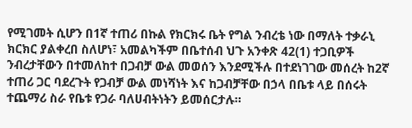የሚገመት ሲሆን በ1ኛ ተጠሪ በኩል የክርክሩ ቤት የግል ንብረቴ ነው በማለት ተቃራኒ ክርክር ያልቀረበ ስለሆነ፣ አመልካችም በቤተሰብ ህጉ አንቀጽ 42(1) ተጋቢዎች ንብረታቸውን በተመለከተ በጋብቻ ውል መወሰን እንደሚችሉ በተደነገገው መሰረት ከ2ኛ ተጠሪ ጋር ባደረጉት የጋብቻ ውል መነሻነት እና ከጋብቻቸው በኃላ በቤቱ ላይ በሰሩት ተጨማሪ ስራ የቤቱ የጋራ ባለሀብትነትን ይመሰርታሉ።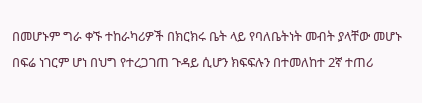በመሆኑም ግራ ቀኙ ተከራካሪዎች በክርክሩ ቤት ላይ የባለቤትነት መብት ያላቸው መሆኑ በፍሬ ነገርም ሆነ በህግ የተረጋገጠ ጉዳይ ሲሆን ክፍፍሉን በተመለከተ 2ኛ ተጠሪ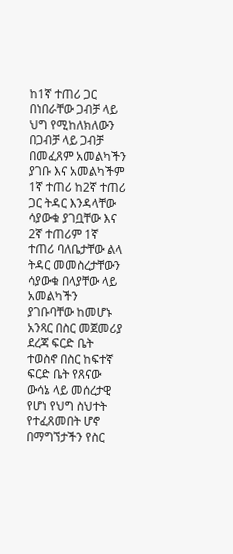ከ1ኛ ተጠሪ ጋር በነበራቸው ጋብቻ ላይ ህግ የሚከለክለውን በጋብቻ ላይ ጋብቻ በመፈጸም አመልካችን ያገቡ እና አመልካችም 1ኛ ተጠሪ ከ2ኛ ተጠሪ ጋር ትዳር እንዳላቸው ሳያውቁ ያገቧቸው እና 2ኛ ተጠሪም 1ኛ ተጠሪ ባለቤታቸው ልላ ትዳር መመስረታቸውን ሳያውቁ በላያቸው ላይ አመልካችን ያገቡባቸው ከመሆኑ አንጻር በስር መጀመሪያ ደረጃ ፍርድ ቤት ተወስኖ በስር ከፍተኛ ፍርድ ቤት የጸናው ውሳኔ ላይ መሰረታዊ የሆነ የህግ ስህተት የተፈጸመበት ሆኖ በማግኘታችን የስር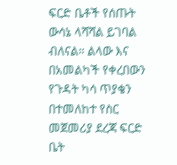ፍርድ ቤቶች የሰጡት ውሳኔ ላሻሻል ይገባል ብለናል። ልላው እና በአመልካች የቀረበውን የጉዳት ካሳ ጥያቄን በተመለከተ የስር መጀመሪያ ደረጃ ፍርድ ቤት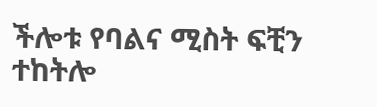ችሎቱ የባልና ሚስት ፍቺን ተከትሎ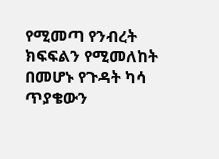የሚመጣ የንብረት ክፍፍልን የሚመለከት በመሆኑ የጉዳት ካሳ ጥያቄውን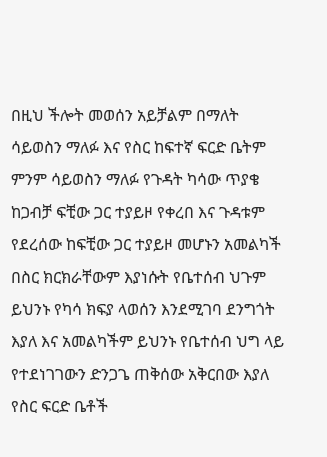በዚህ ችሎት መወሰን አይቻልም በማለት ሳይወስን ማለፉ እና የስር ከፍተኛ ፍርድ ቤትም ምንም ሳይወስን ማለፉ የጉዳት ካሳው ጥያቄ ከጋብቻ ፍቺው ጋር ተያይዞ የቀረበ እና ጉዳቱም የደረሰው ከፍቺው ጋር ተያይዞ መሆኑን አመልካች በስር ክርክራቸውም እያነሱት የቤተሰብ ህጉም ይህንኑ የካሳ ክፍያ ላወሰን እንደሚገባ ደንግጎት እያለ እና አመልካችም ይህንኑ የቤተሰብ ህግ ላይ የተደነገገውን ድንጋጌ ጠቅሰው አቅርበው እያለ የስር ፍርድ ቤቶች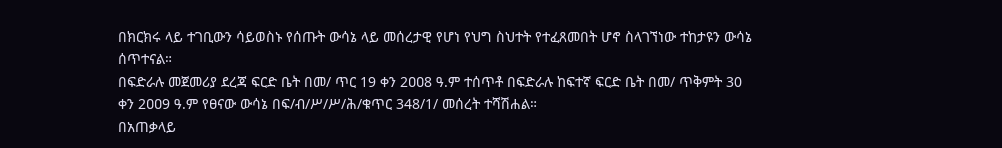በክርክሩ ላይ ተገቢውን ሳይወስኑ የሰጡት ውሳኔ ላይ መሰረታዊ የሆነ የህግ ስህተት የተፈጸመበት ሆኖ ስላገኘነው ተከታዩን ውሳኔ ሰጥተናል።
በፍድራሉ መጀመሪያ ደረጃ ፍርድ ቤት በመ/ ጥር 19 ቀን 2ዐዐ8 ዓ.ም ተሰጥቶ በፍድራሉ ከፍተኛ ፍርድ ቤት በመ/ ጥቅምት 30 ቀን 2ዐዐ9 ዓ.ም የፀናው ውሳኔ በፍ/ብ/ሥ/ሥ/ሕ/ቁጥር 348/1/ መሰረት ተሻሽሐል።
በአጠቃላይ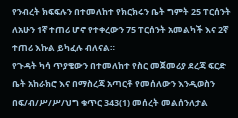የንብረት ክፍፍሉን በተመለከተ የክርክሩን ቤት ግምት 25 ፐርሰንት ለአሁን 1ኛ ተጠሪ ሆኖ የተቀረውን 75 ፐርሰንት አመልካች እና 2ኛ ተጠሪ እኩል ይካፈሉ ብለናል።
የጉዳት ካሳ ጥያቄውን በተመለከተ የስር መጀመሪያ ደረጃ ፍርድ ቤት አከራክሮ እና በማስረጃ አጣርቶ የመሰለውን እንዲወስን በፍ/ብ/ሥ/ሥ/ህግ ቁጥር 343(1) መሰረት መልሰንለታል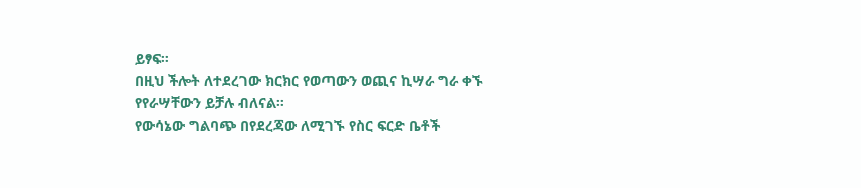ይፃፍ።
በዚህ ችሎት ለተደረገው ክርክር የወጣውን ወጪና ኪሣራ ግራ ቀኙ የየራሣቸውን ይቻሉ ብለናል።
የውሳኔው ግልባጭ በየደረጃው ለሚገኙ የስር ፍርድ ቤቶች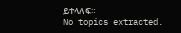ይተላለፍ።
No topics extracted.